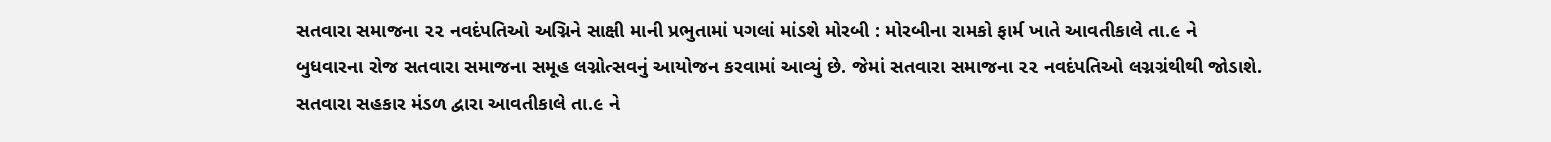સતવારા સમાજના ૨૨ નવદંપતિઓ અગ્નિને સાક્ષી માની પ્રભુતામાં પગલાં માંડશે મોરબી : મોરબીના રામકો ફાર્મ ખાતે આવતીકાલે તા.૯ ને બુધવારના રોજ સતવારા સમાજના સમૂહ લગ્નોત્સવનું આયોજન કરવામાં આવ્યું છે. જેમાં સતવારા સમાજના ૨૨ નવદંપતિઓ લગ્નગ્રંથીથી જોડાશે. સતવારા સહકાર મંડળ દ્વારા આવતીકાલે તા.૯ ને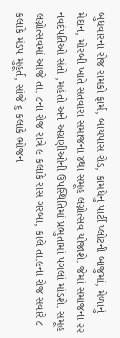બુધવારના રોજ રામકો ફાર્મ, બાયપાસ રોડ, કામધેનુ પાર્ટી પ્લોટની બાજુમાં, મેળાનું મેદાન, મોરબી ખાતે સતવારા સમાજના ૪થા સમૂહ લગ્નોત્સવ યોજાશે. જેમાં સમાજના ૨૨ નવદંપતિઓ સંતો ,મહંતો અને અગ્રણીઓની ઉપસ્થિતિમાં પ્રભુતામાં પગલાં માંડશે. સમૂહ લગ્નોત્સવમાં આજે તા. ૮ના રોજ રાત્રે ૯ કલાકે રાસ ગરબા, કાલે તા.૯ના રોજ સવારે ૮ કલાકે મંડપ મુહૂર્ત, સાંજે ૬ કલાકે ભોજન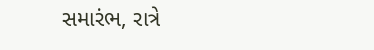સમારંભ, રાત્રે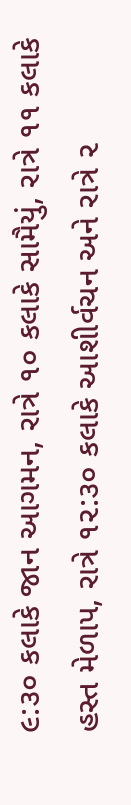૯:૩૦ કલાકે જાન આગમન, રાત્રે ૧૦ કલાકે સામૈયું, રાત્રે ૧૧ કલાકે હસ્ત મેળાપ, રાત્રે ૧૨:૩૦ કલાકે આશીર્વચન અને રાત્રે ૨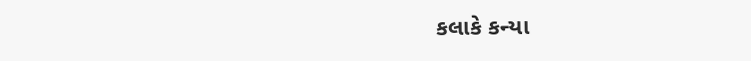કલાકે કન્યા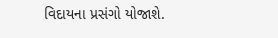વિદાયના પ્રસંગો યોજાશે.